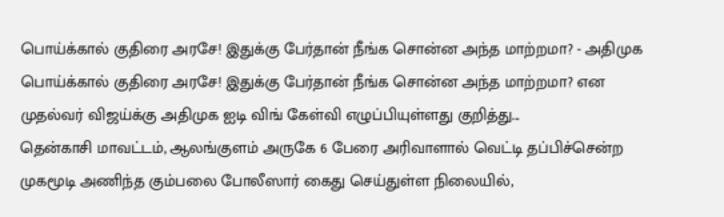பொய்க்கால் குதிரை அரசே! இதுக்கு பேர்தான் நீங்க சொன்ன அந்த மாற்றமா? - அதிமுக
பொய்க்கால் குதிரை அரசே! இதுக்கு பேர்தான் நீங்க சொன்ன அந்த மாற்றமா? என முதல்வர் விஜய்க்கு அதிமுக ஐடி விங் கேள்வி எழுப்பியுள்ளது குறித்து...
தென்காசி மாவட்டம், ஆலங்குளம் அருகே 6 பேரை அரிவாளால் வெட்டி தப்பிச்சென்ற முகமூடி அணிந்த கும்பலை போலீஸார் கைது செய்துள்ள நிலையில்,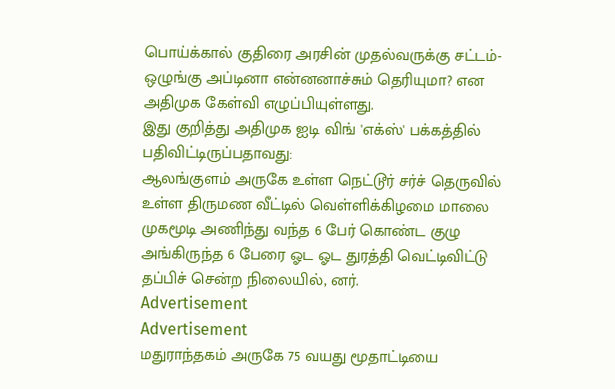பொய்க்கால் குதிரை அரசின் முதல்வருக்கு சட்டம்- ஒழுங்கு அப்டினா என்னனாச்சும் தெரியுமா? என அதிமுக கேள்வி எழுப்பியுள்ளது.
இது குறித்து அதிமுக ஐடி விங் 'எக்ஸ்' பக்கத்தில் பதிவிட்டிருப்பதாவது:
ஆலங்குளம் அருகே உள்ள நெட்டூர் சர்ச் தெருவில் உள்ள திருமண வீட்டில் வெள்ளிக்கிழமை மாலை முகமூடி அணிந்து வந்த 6 பேர் கொண்ட குழு அங்கிருந்த 6 பேரை ஓட ஓட துரத்தி வெட்டிவிட்டு தப்பிச் சென்ற நிலையில், னர்.
Advertisement
Advertisement
மதுராந்தகம் அருகே 75 வயது மூதாட்டியை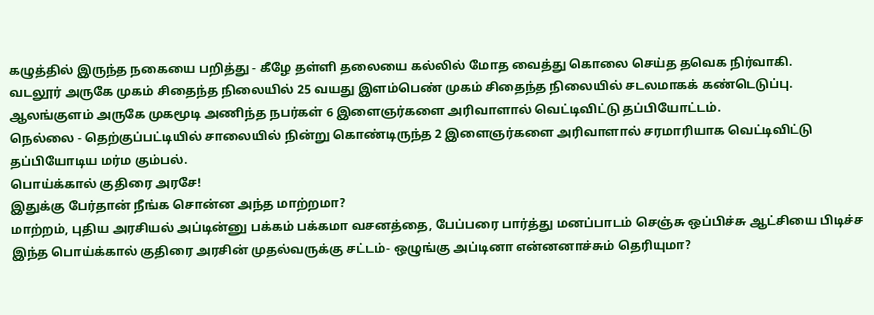கழுத்தில் இருந்த நகையை பறித்து - கீழே தள்ளி தலையை கல்லில் மோத வைத்து கொலை செய்த தவெக நிர்வாகி.
வடலூர் அருகே முகம் சிதைந்த நிலையில் 25 வயது இளம்பெண் முகம் சிதைந்த நிலையில் சடலமாகக் கண்டெடுப்பு.
ஆலங்குளம் அருகே முகமூடி அணிந்த நபர்கள் 6 இளைஞர்களை அரிவாளால் வெட்டிவிட்டு தப்பியோட்டம்.
நெல்லை - தெற்குப்பட்டியில் சாலையில் நின்று கொண்டிருந்த 2 இளைஞர்களை அரிவாளால் சரமாரியாக வெட்டிவிட்டு தப்பியோடிய மர்ம கும்பல்.
பொய்க்கால் குதிரை அரசே!
இதுக்கு பேர்தான் நீங்க சொன்ன அந்த மாற்றமா?
மாற்றம், புதிய அரசியல் அப்டின்னு பக்கம் பக்கமா வசனத்தை, பேப்பரை பார்த்து மனப்பாடம் செஞ்சு ஒப்பிச்சு ஆட்சியை பிடிச்ச இந்த பொய்க்கால் குதிரை அரசின் முதல்வருக்கு சட்டம்- ஒழுங்கு அப்டினா என்னனாச்சும் தெரியுமா?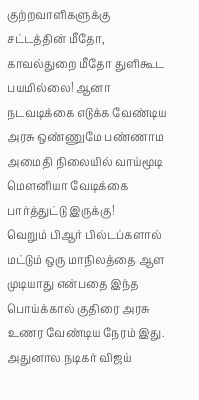குற்றவாளிகளுக்கு சட்டத்தின் மீதோ, காவல்துறை மீதோ துளிகூட பயமில்லை! ஆனா நடவடிக்கை எடுக்க வேண்டிய அரசு ஒண்ணுமே பண்ணாம அமைதி நிலையில் வாய்மூடி மௌனியா வேடிக்கை பார்த்துட்டு இருக்கு!
வெறும் பிஆர் பில்டப்களால் மட்டும் ஒரு மாநிலத்தை ஆள முடியாது என்பதை இந்த பொய்க்கால் குதிரை அரசு உணர வேண்டிய நேரம் இது.
அதுனால நடிகர் விஜய்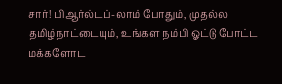சார்! பிஆர்ல்டப்-லாம் போதும், முதல்ல தமிழ்நாட்டையும், உங்கள நம்பி ஓட்டு போட்ட மக்களோட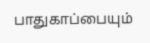பாதுகாப்பையும்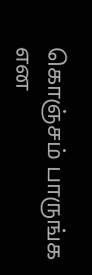கொஞ்சம் பாருங்க என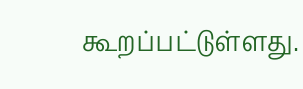கூறப்பட்டுள்ளது.